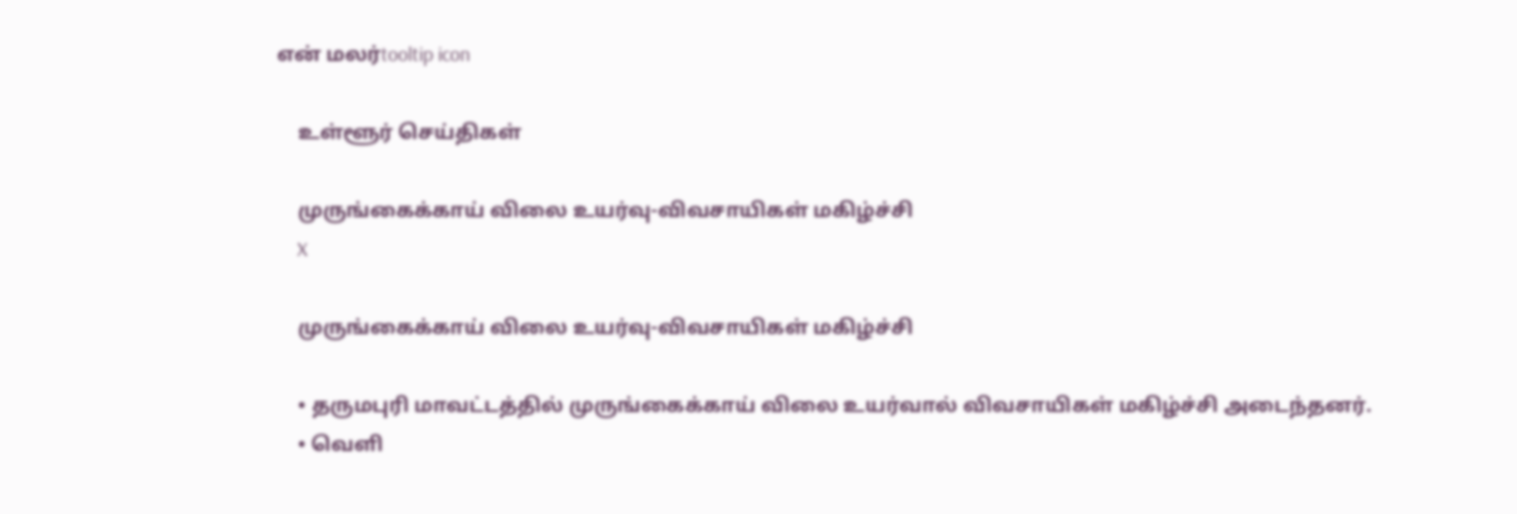என் மலர்tooltip icon

    உள்ளூர் செய்திகள்

    முருங்கைக்காய் விலை உயர்வு-விவசாயிகள் மகிழ்ச்சி
    X

    முருங்கைக்காய் விலை உயர்வு-விவசாயிகள் மகிழ்ச்சி

    • தருமபுரி மாவட்டத்தில் முருங்கைக்காய் விலை உயர்வால் விவசாயிகள் மகிழ்ச்சி அடைந்தனர்.
    • வெளி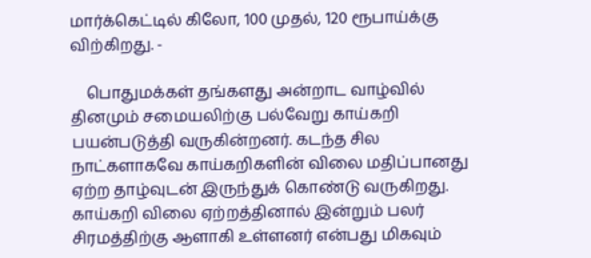மார்க்கெட்டில் கிலோ, 100 முதல், 120 ரூபாய்க்கு விற்கிறது. -

    பொதுமக்கள் தங்களது அன்றாட வாழ்வில் தினமும் சமையலிற்கு பல்வேறு காய்கறி பயன்படுத்தி வருகின்றனர். கடந்த சில நாட்களாகவே காய்கறிகளின் விலை மதிப்பானது ஏற்ற தாழ்வுடன் இருந்துக் கொண்டு வருகிறது. காய்கறி விலை ஏற்றத்தினால் இன்றும் பலர் சிரமத்திற்கு ஆளாகி உள்ளனர் என்பது மிகவும்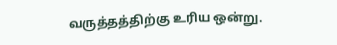வருத்தத்திற்கு உரிய ஒன்று.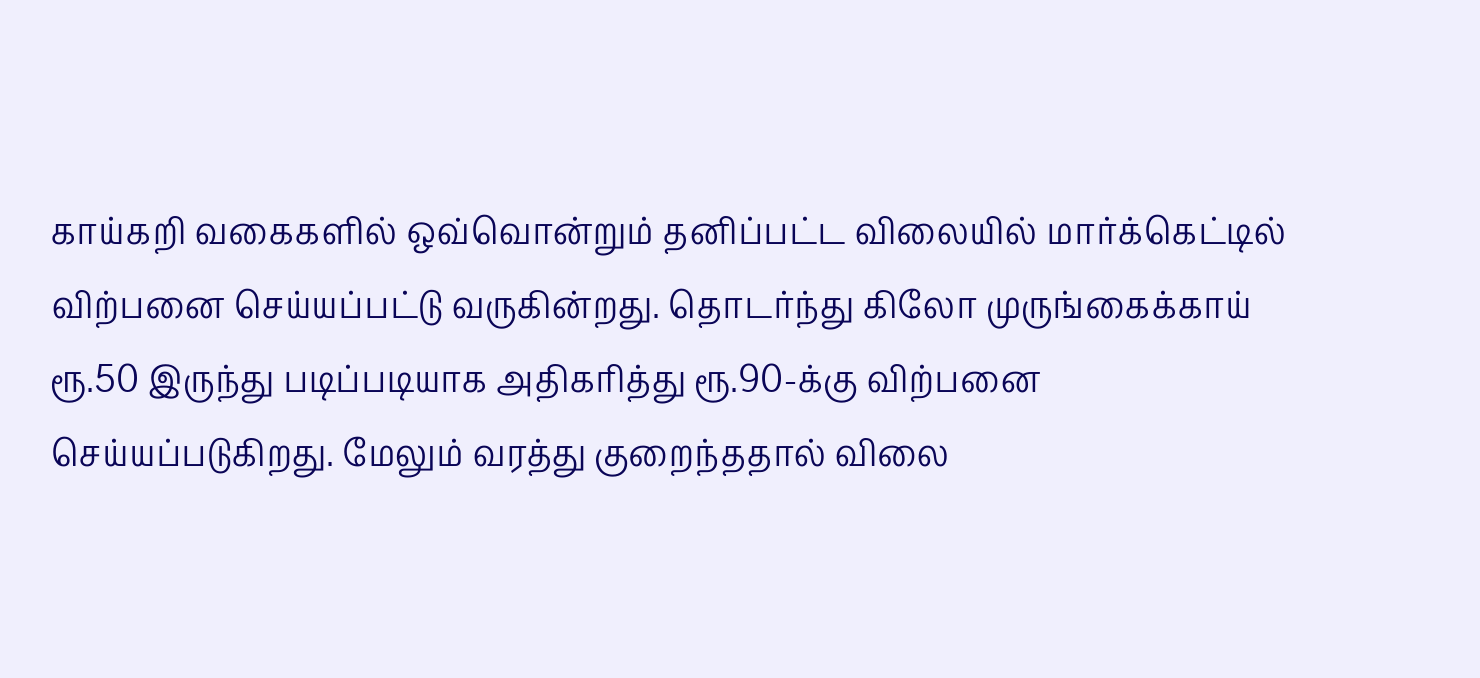காய்கறி வகைகளில் ஒவ்வொன்றும் தனிப்பட்ட விலையில் மார்க்கெட்டில் விற்பனை செய்யப்பட்டு வருகின்றது. தொடர்ந்து கிலோ முருங்கைக்காய் ரூ.50 இருந்து படிப்படியாக அதிகரித்து ரூ.90-க்கு விற்பனை செய்யப்படுகிறது. மேலும் வரத்து குறைந்ததால் விலை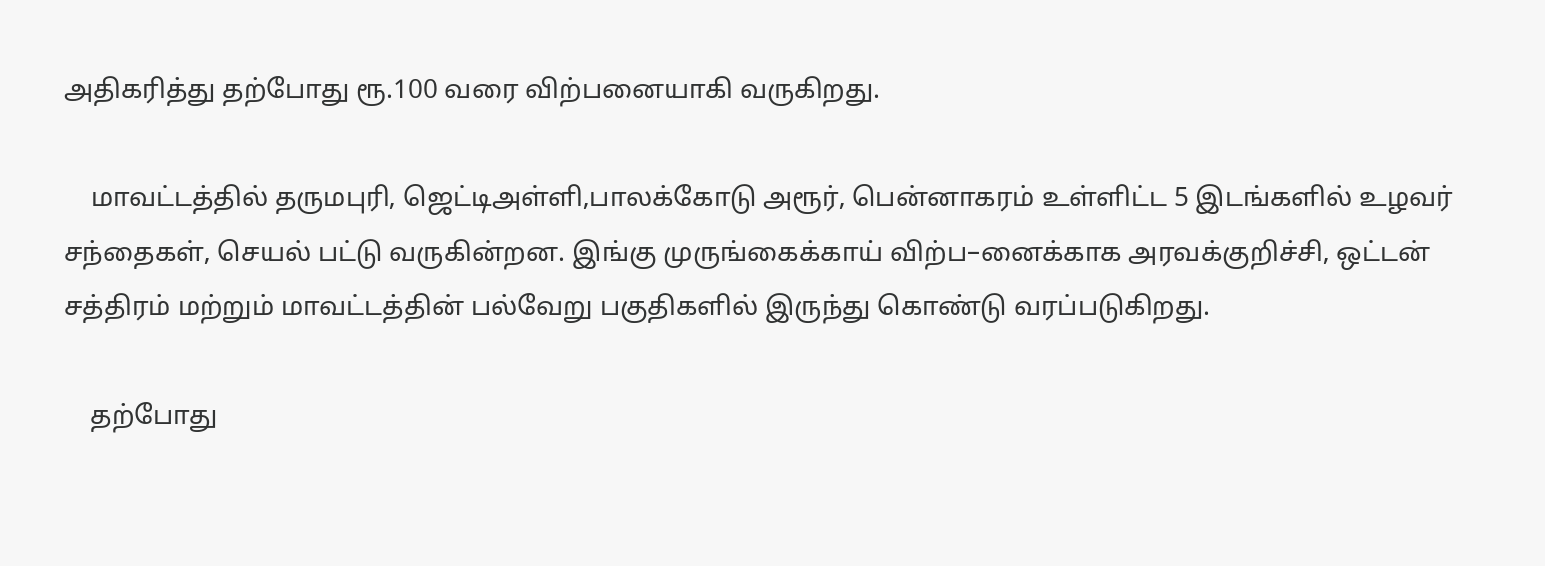அதிகரித்து தற்போது ரூ.100 வரை விற்பனையாகி வருகிறது.

    மாவட்டத்தில் தருமபுரி, ஜெட்டிஅள்ளி,பாலக்கோடு அரூர், பென்னாகரம் உள்ளிட்ட 5 இடங்களில் உழவர் சந்தைகள், செயல் பட்டு வருகின்றன. இங்கு முருங்கைக்காய் விற்ப–னைக்காக அரவக்குறிச்சி, ஒட்டன் சத்திரம் மற்றும் மாவட்டத்தின் பல்வேறு பகுதிகளில் இருந்து கொண்டு வரப்படுகிறது.

    தற்போது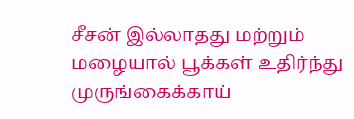சீசன் இல்லாதது மற்றும் மழையால் பூக்கள் உதிர்ந்து முருங்கைக்காய்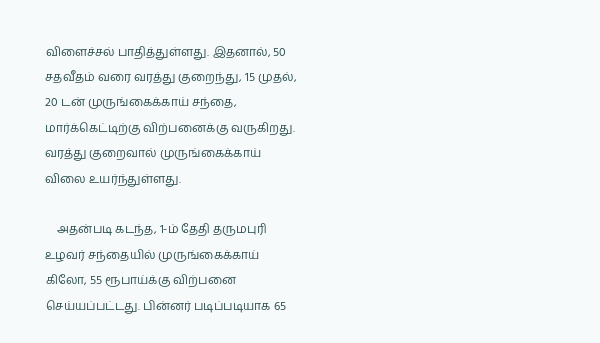விளைச்சல் பாதித்துள்ளது. இதனால், 50 சதவீதம் வரை வரத்து குறைந்து, 15 முதல், 20 டன் முருங்கைக்காய் சந்தை, மார்க்கெட்டிற்கு விற்பனைக்கு வருகிறது. வரத்து குறைவால் முருங்கைக்காய் விலை உயர்ந்துள்ளது.

    அதன்படி கடந்த, 1-ம் தேதி தருமபுரி உழவர் சந்தையில் முருங்கைக்காய் கிலோ, 55 ரூபாய்க்கு விற்பனை செய்யப்பட்டது. பின்னர் படிப்படியாக 65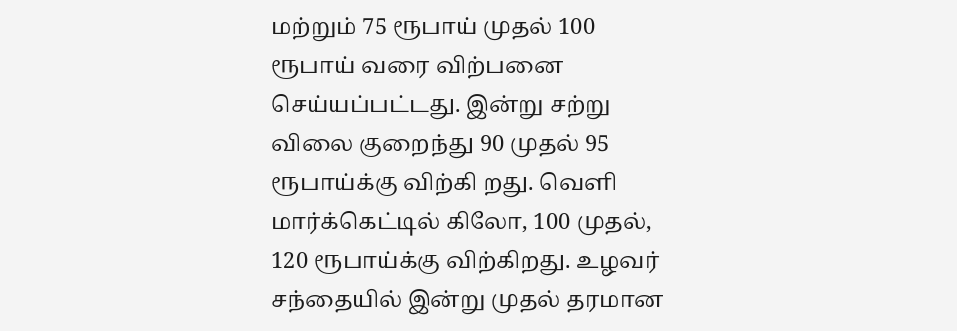மற்றும் 75 ரூபாய் முதல் 100 ரூபாய் வரை விற்பனை செய்யப்பட்டது. இன்று சற்று விலை குறைந்து 90 முதல் 95 ரூபாய்க்கு விற்கி றது. வெளி மார்க்கெட்டில் கிலோ, 100 முதல், 120 ரூபாய்க்கு விற்கிறது. உழவர் சந்தையில் இன்று முதல் தரமான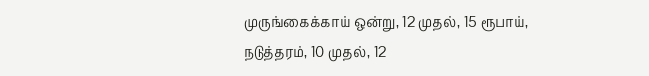முருங்கைக்காய் ஒன்று, 12 முதல், 15 ரூபாய், நடுத்தரம், 10 முதல், 12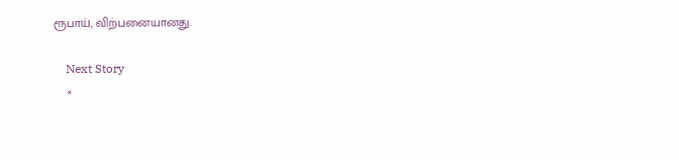ரூபாய், விற்பனையானது.

    Next Story
    ×